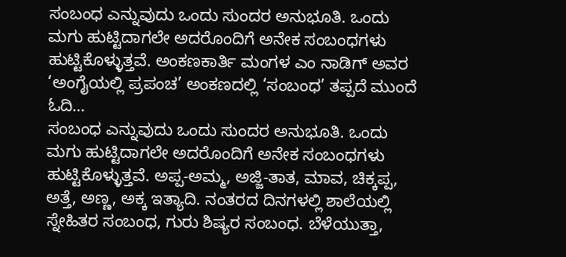ಸಂಬಂಧ ಎನ್ನುವುದು ಒಂದು ಸುಂದರ ಅನುಭೂತಿ. ಒಂದು ಮಗು ಹುಟ್ಟಿದಾಗಲೇ ಅದರೊಂದಿಗೆ ಅನೇಕ ಸಂಬಂಧಗಳು ಹುಟ್ಟಿಕೊಳ್ಳುತ್ತವೆ. ಅಂಕಣಕಾರ್ತಿ ಮಂಗಳ ಎಂ ನಾಡಿಗ್ ಅವರ ‘ಅಂಗೈಯಲ್ಲಿ ಪ್ರಪಂಚ’ ಅಂಕಣದಲ್ಲಿ ‘ಸಂಬಂಧ’ ತಪ್ಪದೆ ಮುಂದೆ ಓದಿ…
ಸಂಬಂಧ ಎನ್ನುವುದು ಒಂದು ಸುಂದರ ಅನುಭೂತಿ. ಒಂದು ಮಗು ಹುಟ್ಟಿದಾಗಲೇ ಅದರೊಂದಿಗೆ ಅನೇಕ ಸಂಬಂಧಗಳು ಹುಟ್ಟಿಕೊಳ್ಳುತ್ತವೆ. ಅಪ್ಪ-ಅಮ್ಮ, ಅಜ್ಜಿ-ತಾತ, ಮಾವ, ಚಿಕ್ಕಪ್ಪ, ಅತ್ತೆ, ಅಣ್ಣ, ಅಕ್ಕ ಇತ್ಯಾದಿ. ನಂತರದ ದಿನಗಳಲ್ಲಿ ಶಾಲೆಯಲ್ಲಿ ಸ್ನೇಹಿತರ ಸಂಬಂಧ, ಗುರು ಶಿಷ್ಯರ ಸಂಬಂಧ. ಬೆಳೆಯುತ್ತಾ,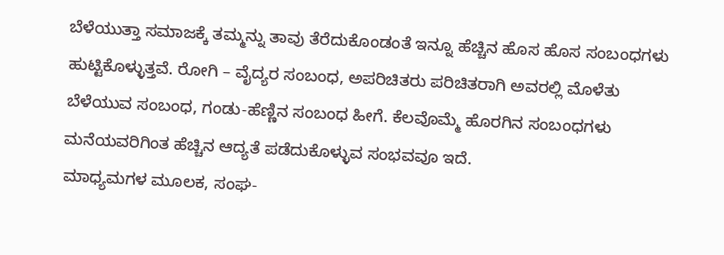ಬೆಳೆಯುತ್ತಾ ಸಮಾಜಕ್ಕೆ ತಮ್ಮನ್ನು ತಾವು ತೆರೆದುಕೊಂಡಂತೆ ಇನ್ನೂ ಹೆಚ್ಚಿನ ಹೊಸ ಹೊಸ ಸಂಬಂಧಗಳು ಹುಟ್ಟಿಕೊಳ್ಳುತ್ತವೆ. ರೋಗಿ – ವೈದ್ಯರ ಸಂಬಂಧ, ಅಪರಿಚಿತರು ಪರಿಚಿತರಾಗಿ ಅವರಲ್ಲಿ ಮೊಳೆತು ಬೆಳೆಯುವ ಸಂಬಂಧ, ಗಂಡು-ಹೆಣ್ಣಿನ ಸಂಬಂಧ ಹೀಗೆ. ಕೆಲವೊಮ್ಮೆ ಹೊರಗಿನ ಸಂಬಂಧಗಳು ಮನೆಯವರಿಗಿಂತ ಹೆಚ್ಚಿನ ಆದ್ಯತೆ ಪಡೆದುಕೊಳ್ಳುವ ಸಂಭವವೂ ಇದೆ.
ಮಾಧ್ಯಮಗಳ ಮೂಲಕ, ಸಂಘ-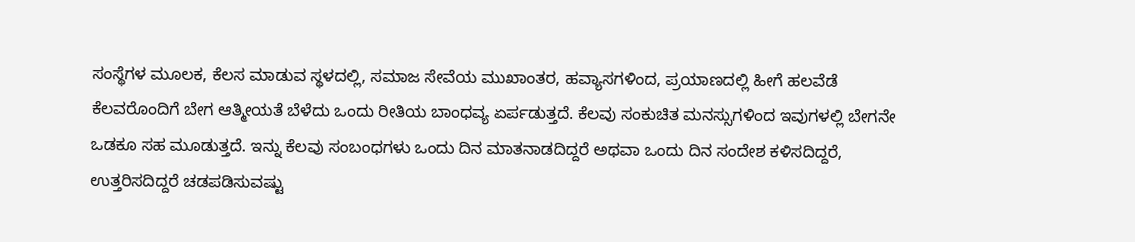ಸಂಸ್ಥೆಗಳ ಮೂಲಕ, ಕೆಲಸ ಮಾಡುವ ಸ್ಥಳದಲ್ಲಿ, ಸಮಾಜ ಸೇವೆಯ ಮುಖಾಂತರ, ಹವ್ಯಾಸಗಳಿಂದ, ಪ್ರಯಾಣದಲ್ಲಿ ಹೀಗೆ ಹಲವೆಡೆ ಕೆಲವರೊಂದಿಗೆ ಬೇಗ ಆತ್ಮೀಯತೆ ಬೆಳೆದು ಒಂದು ರೀತಿಯ ಬಾಂಧವ್ಯ ಏರ್ಪಡುತ್ತದೆ. ಕೆಲವು ಸಂಕುಚಿತ ಮನಸ್ಸುಗಳಿಂದ ಇವುಗಳಲ್ಲಿ ಬೇಗನೇ ಒಡಕೂ ಸಹ ಮೂಡುತ್ತದೆ. ಇನ್ನು ಕೆಲವು ಸಂಬಂಧಗಳು ಒಂದು ದಿನ ಮಾತನಾಡದಿದ್ದರೆ ಅಥವಾ ಒಂದು ದಿನ ಸಂದೇಶ ಕಳಿಸದಿದ್ದರೆ, ಉತ್ತರಿಸದಿದ್ದರೆ ಚಡಪಡಿಸುವಷ್ಟು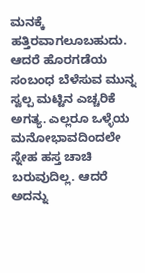ಮನಕ್ಕೆ ಹತ್ತಿರವಾಗಲೂಬಹುದು. ಆದರೆ ಹೊರಗಡೆಯ ಸಂಬಂಧ ಬೆಳೆಸುವ ಮುನ್ನ ಸ್ವಲ್ಪ ಮಟ್ಟಿನ ಎಚ್ಚರಿಕೆ ಅಗತ್ಯ. ಎಲ್ಲರೂ ಒಳ್ಳೆಯ ಮನೋಭಾವದಿಂದಲೇ ಸ್ನೇಹ ಹಸ್ತ ಚಾಚಿ ಬರುವುದಿಲ್ಲ. ಆದರೆ ಅದನ್ನು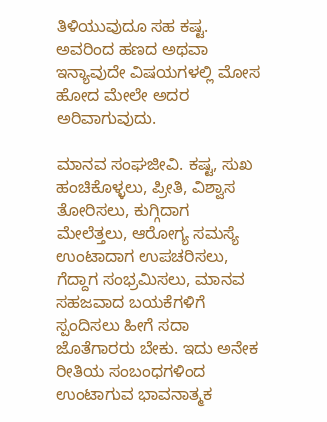ತಿಳಿಯುವುದೂ ಸಹ ಕಷ್ಟ. ಅವರಿಂದ ಹಣದ ಅಥವಾ ಇನ್ಯಾವುದೇ ವಿಷಯಗಳಲ್ಲಿ ಮೋಸ ಹೋದ ಮೇಲೇ ಅದರ ಅರಿವಾಗುವುದು.

ಮಾನವ ಸಂಘಜೀವಿ. ಕಷ್ಟ, ಸುಖ ಹಂಚಿಕೊಳ್ಳಲು, ಪ್ರೀತಿ, ವಿಶ್ವಾಸ ತೋರಿಸಲು, ಕುಗ್ಗಿದಾಗ ಮೇಲೆತ್ತಲು, ಆರೋಗ್ಯ ಸಮಸ್ಯೆ ಉಂಟಾದಾಗ ಉಪಚರಿಸಲು, ಗೆದ್ದಾಗ ಸಂಭ್ರಮಿಸಲು, ಮಾನವ ಸಹಜವಾದ ಬಯಕೆಗಳಿಗೆ ಸ್ಪಂದಿಸಲು ಹೀಗೆ ಸದಾ ಜೊತೆಗಾರರು ಬೇಕು. ಇದು ಅನೇಕ ರೀತಿಯ ಸಂಬಂಧಗಳಿಂದ ಉಂಟಾಗುವ ಭಾವನಾತ್ಮಕ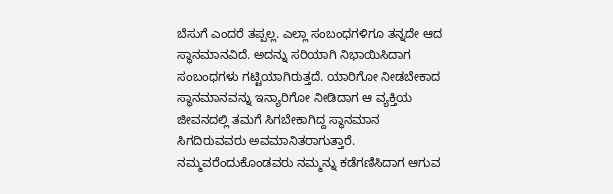ಬೆಸುಗೆ ಎಂದರೆ ತಪ್ಪಲ್ಲ. ಎಲ್ಲಾ ಸಂಬಂಧಗಳಿಗೂ ತನ್ನದೇ ಆದ ಸ್ಥಾನಮಾನವಿದೆ. ಅದನ್ನು ಸರಿಯಾಗಿ ನಿಭಾಯಿಸಿದಾಗ ಸಂಬಂಧಗಳು ಗಟ್ಟಿಯಾಗಿರುತ್ತದೆ. ಯಾರಿಗೋ ನೀಡಬೇಕಾದ ಸ್ಥಾನಮಾನವನ್ನು ಇನ್ಯಾರಿಗೋ ನೀಡಿದಾಗ ಆ ವ್ಯಕ್ತಿಯ ಜೀವನದಲ್ಲಿ ತಮಗೆ ಸಿಗಬೇಕಾಗಿದ್ದ ಸ್ಥಾನಮಾನ ಸಿಗದಿರುವವರು ಅವಮಾನಿತರಾಗುತ್ತಾರೆ. ನಮ್ಮವರೆಂದುಕೊಂಡವರು ನಮ್ಮನ್ನು ಕಡೆಗಣಿಸಿದಾಗ ಆಗುವ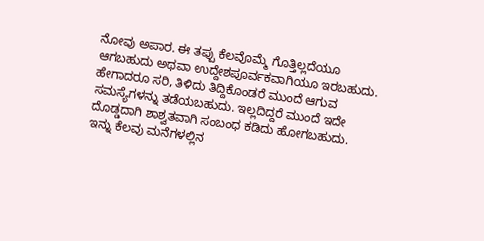ನೋವು ಅಪಾರ. ಈ ತಪ್ಪು ಕೆಲವೊಮ್ಮೆ ಗೊತ್ತಿಲ್ಲದೆಯೂ ಆಗಬಹುದು ಅಥವಾ ಉದ್ದೇಶಪೂರ್ವಕವಾಗಿಯೂ ಇರಬಹುದು. ಹೇಗಾದರೂ ಸರಿ, ತಿಳಿದು ತಿದ್ದಿಕೊಂಡರೆ ಮುಂದೆ ಆಗುವ ಸಮಸ್ಯೆಗಳನ್ನು ತಡೆಯಬಹುದು. ಇಲ್ಲದಿದ್ದರೆ ಮುಂದೆ ಇದೇ ದೊಡ್ಡದಾಗಿ ಶಾಶ್ವತವಾಗಿ ಸಂಬಂಧ ಕಡಿದು ಹೋಗಬಹುದು.
ಇನ್ನು ಕೆಲವು ಮನೆಗಳಲ್ಲಿನ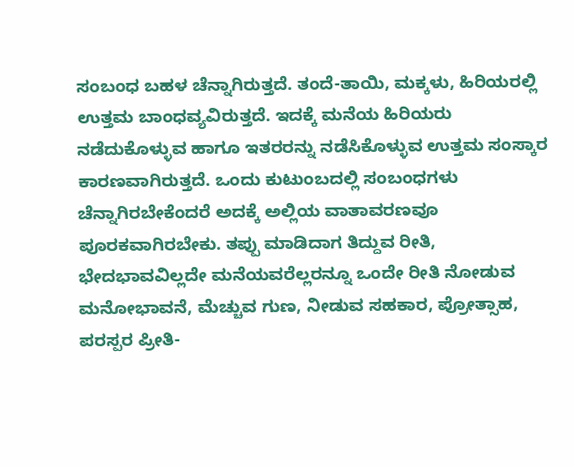ಸಂಬಂಧ ಬಹಳ ಚೆನ್ನಾಗಿರುತ್ತದೆ. ತಂದೆ-ತಾಯಿ, ಮಕ್ಕಳು, ಹಿರಿಯರಲ್ಲಿ ಉತ್ತಮ ಬಾಂಧವ್ಯವಿರುತ್ತದೆ. ಇದಕ್ಕೆ ಮನೆಯ ಹಿರಿಯರು ನಡೆದುಕೊಳ್ಳುವ ಹಾಗೂ ಇತರರನ್ನು ನಡೆಸಿಕೊಳ್ಳುವ ಉತ್ತಮ ಸಂಸ್ಕಾರ ಕಾರಣವಾಗಿರುತ್ತದೆ. ಒಂದು ಕುಟುಂಬದಲ್ಲಿ ಸಂಬಂಧಗಳು ಚೆನ್ನಾಗಿರಬೇಕೆಂದರೆ ಅದಕ್ಕೆ ಅಲ್ಲಿಯ ವಾತಾವರಣವೂ ಪೂರಕವಾಗಿರಬೇಕು. ತಪ್ಪು ಮಾಡಿದಾಗ ತಿದ್ದುವ ರೀತಿ, ಭೇದಭಾವವಿಲ್ಲದೇ ಮನೆಯವರೆಲ್ಲರನ್ನೂ ಒಂದೇ ರೀತಿ ನೋಡುವ ಮನೋಭಾವನೆ, ಮೆಚ್ಚುವ ಗುಣ, ನೀಡುವ ಸಹಕಾರ, ಪ್ರೋತ್ಸಾಹ, ಪರಸ್ಪರ ಪ್ರೀತಿ-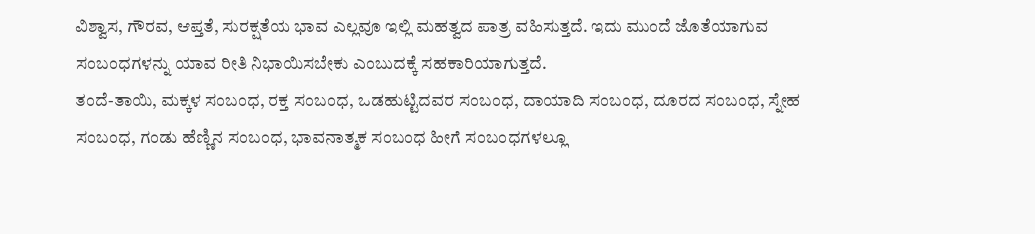ವಿಶ್ವಾಸ, ಗೌರವ, ಆಪ್ತತೆ, ಸುರಕ್ಷತೆಯ ಭಾವ ಎಲ್ಲವೂ ಇಲ್ಲಿ ಮಹತ್ವದ ಪಾತ್ರ ವಹಿಸುತ್ತದೆ. ಇದು ಮುಂದೆ ಜೊತೆಯಾಗುವ ಸಂಬಂಧಗಳನ್ನು ಯಾವ ರೀತಿ ನಿಭಾಯಿಸಬೇಕು ಎಂಬುದಕ್ಕೆ ಸಹಕಾರಿಯಾಗುತ್ತದೆ.
ತಂದೆ-ತಾಯಿ, ಮಕ್ಕಳ ಸಂಬಂಧ, ರಕ್ತ ಸಂಬಂಧ, ಒಡಹುಟ್ಟಿದವರ ಸಂಬಂಧ, ದಾಯಾದಿ ಸಂಬಂಧ, ದೂರದ ಸಂಬಂಧ, ಸ್ನೇಹ ಸಂಬಂಧ, ಗಂಡು ಹೆಣ್ಣಿನ ಸಂಬಂಧ, ಭಾವನಾತ್ಮಕ ಸಂಬಂಧ ಹೀಗೆ ಸಂಬಂಧಗಳಲ್ಲೂ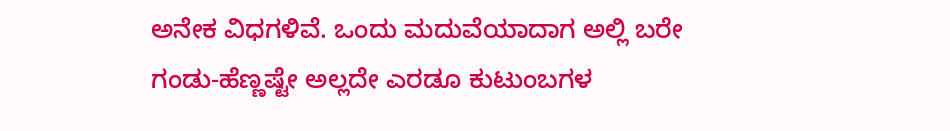ಅನೇಕ ವಿಧಗಳಿವೆ. ಒಂದು ಮದುವೆಯಾದಾಗ ಅಲ್ಲಿ ಬರೇ ಗಂಡು-ಹೆಣ್ಣಷ್ಟೇ ಅಲ್ಲದೇ ಎರಡೂ ಕುಟುಂಬಗಳ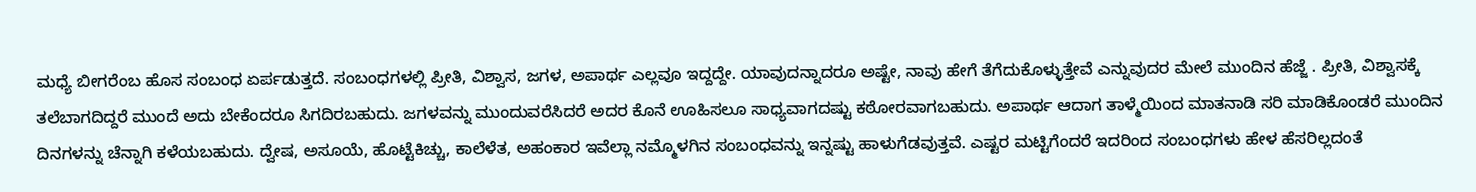ಮಧ್ಯೆ ಬೀಗರೆಂಬ ಹೊಸ ಸಂಬಂಧ ಏರ್ಪಡುತ್ತದೆ. ಸಂಬಂಧಗಳಲ್ಲಿ ಪ್ರೀತಿ, ವಿಶ್ವಾಸ, ಜಗಳ, ಅಪಾರ್ಥ ಎಲ್ಲವೂ ಇದ್ದದ್ದೇ. ಯಾವುದನ್ನಾದರೂ ಅಷ್ಟೇ, ನಾವು ಹೇಗೆ ತೆಗೆದುಕೊಳ್ಳುತ್ತೇವೆ ಎನ್ನುವುದರ ಮೇಲೆ ಮುಂದಿನ ಹೆಜ್ಜೆ . ಪ್ರೀತಿ, ವಿಶ್ವಾಸಕ್ಕೆ ತಲೆಬಾಗದಿದ್ದರೆ ಮುಂದೆ ಅದು ಬೇಕೆಂದರೂ ಸಿಗದಿರಬಹುದು. ಜಗಳವನ್ನು ಮುಂದುವರೆಸಿದರೆ ಅದರ ಕೊನೆ ಊಹಿಸಲೂ ಸಾಧ್ಯವಾಗದಷ್ಟು ಕಠೋರವಾಗಬಹುದು. ಅಪಾರ್ಥ ಆದಾಗ ತಾಳ್ಮೆಯಿಂದ ಮಾತನಾಡಿ ಸರಿ ಮಾಡಿಕೊಂಡರೆ ಮುಂದಿನ ದಿನಗಳನ್ನು ಚೆನ್ನಾಗಿ ಕಳೆಯಬಹುದು. ದ್ವೇಷ, ಅಸೂಯೆ, ಹೊಟ್ಟೆಕಿಚ್ಚು, ಕಾಲೆಳೆತ, ಅಹಂಕಾರ ಇವೆಲ್ಲಾ ನಮ್ಮೊಳಗಿನ ಸಂಬಂಧವನ್ನು ಇನ್ನಷ್ಟು ಹಾಳುಗೆಡವುತ್ತವೆ. ಎಷ್ಟರ ಮಟ್ಟಿಗೆಂದರೆ ಇದರಿಂದ ಸಂಬಂಧಗಳು ಹೇಳ ಹೆಸರಿಲ್ಲದಂತೆ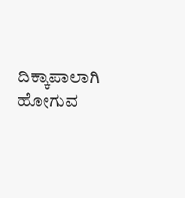ದಿಕ್ಕಾಪಾಲಾಗಿ ಹೋಗುವ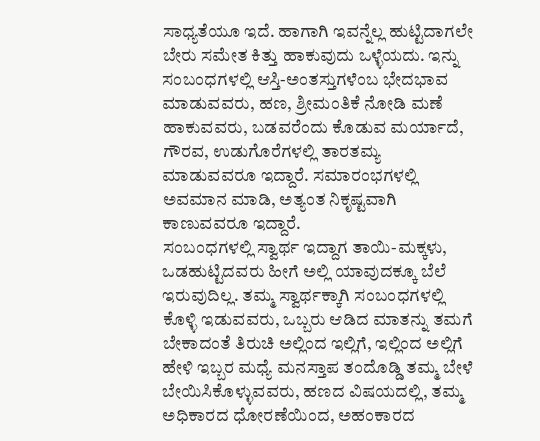ಸಾಧ್ಯತೆಯೂ ಇದೆ. ಹಾಗಾಗಿ ಇವನ್ನೆಲ್ಲ ಹುಟ್ಟಿದಾಗಲೇ ಬೇರು ಸಮೇತ ಕಿತ್ತು ಹಾಕುವುದು ಒಳ್ಳೆಯದು. ಇನ್ನು ಸಂಬಂಧಗಳಲ್ಲಿ ಆಸ್ತಿ-ಅಂತಸ್ತುಗಳೆಂಬ ಭೇದಭಾವ ಮಾಡುವವರು, ಹಣ, ಶ್ರೀಮಂತಿಕೆ ನೋಡಿ ಮಣೆ ಹಾಕುವವರು, ಬಡವರೆಂದು ಕೊಡುವ ಮರ್ಯಾದೆ, ಗೌರವ, ಉಡುಗೊರೆಗಳಲ್ಲಿ ತಾರತಮ್ಯ ಮಾಡುವವರೂ ಇದ್ದಾರೆ. ಸಮಾರಂಭಗಳಲ್ಲಿ ಅವಮಾನ ಮಾಡಿ, ಅತ್ಯಂತ ನಿಕೃಷ್ಟವಾಗಿ ಕಾಣುವವರೂ ಇದ್ದಾರೆ.
ಸಂಬಂಧಗಳಲ್ಲಿ ಸ್ವಾರ್ಥ ಇದ್ದಾಗ ತಾಯಿ-ಮಕ್ಕಳು, ಒಡಹುಟ್ಟಿದವರು ಹೀಗೆ ಅಲ್ಲಿ ಯಾವುದಕ್ಕೂ ಬೆಲೆ ಇರುವುದಿಲ್ಲ. ತಮ್ಮ ಸ್ವಾರ್ಥಕ್ಕಾಗಿ ಸಂಬಂಧಗಳಲ್ಲಿ ಕೊಳ್ಳಿ ಇಡುವವರು, ಒಬ್ಬರು ಆಡಿದ ಮಾತನ್ನು ತಮಗೆ ಬೇಕಾದಂತೆ ತಿರುಚಿ ಅಲ್ಲಿಂದ ಇಲ್ಲಿಗೆ, ಇಲ್ಲಿಂದ ಅಲ್ಲಿಗೆ ಹೇಳಿ ಇಬ್ಬರ ಮಧ್ಯೆ ಮನಸ್ತಾಪ ತಂದೊಡ್ಡಿ ತಮ್ಮ ಬೇಳೆ ಬೇಯಿಸಿಕೊಳ್ಳುವವರು, ಹಣದ ವಿಷಯದಲ್ಲಿ, ತಮ್ಮ ಅಧಿಕಾರದ ಧೋರಣೆಯಿಂದ, ಅಹಂಕಾರದ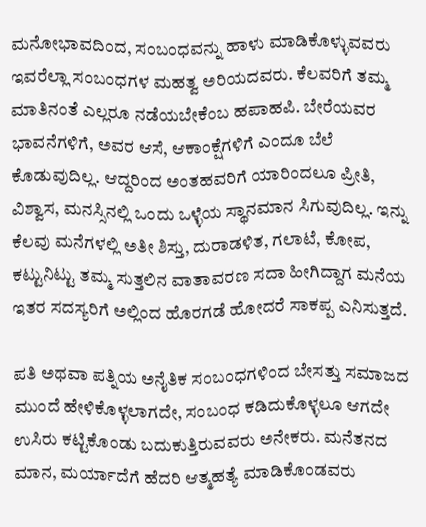ಮನೋಭಾವದಿಂದ, ಸಂಬಂಧವನ್ನು ಹಾಳು ಮಾಡಿಕೊಳ್ಳುವವರು ಇವರೆಲ್ಲಾ ಸಂಬಂಧಗಳ ಮಹತ್ವ ಅರಿಯದವರು. ಕೆಲವರಿಗೆ ತಮ್ಮ ಮಾತಿನಂತೆ ಎಲ್ಲರೂ ನಡೆಯಬೇಕೆಂಬ ಹಪಾಹಪಿ. ಬೇರೆಯವರ ಭಾವನೆಗಳಿಗೆ, ಅವರ ಆಸೆ, ಆಕಾಂಕ್ಷೆಗಳಿಗೆ ಎಂದೂ ಬೆಲೆ ಕೊಡುವುದಿಲ್ಲ. ಆದ್ದರಿಂದ ಅಂತಹವರಿಗೆ ಯಾರಿಂದಲೂ ಪ್ರೀತಿ, ವಿಶ್ವಾಸ, ಮನಸ್ಸಿನಲ್ಲಿ ಒಂದು ಒಳ್ಳೆಯ ಸ್ಥಾನಮಾನ ಸಿಗುವುದಿಲ್ಲ. ಇನ್ನು ಕೆಲವು ಮನೆಗಳಲ್ಲಿ ಅತೀ ಶಿಸ್ತು, ದುರಾಡಳಿತ, ಗಲಾಟೆ, ಕೋಪ, ಕಟ್ಟುನಿಟ್ಟು ತಮ್ಮ ಸುತ್ತಲಿನ ವಾತಾವರಣ ಸದಾ ಹೀಗಿದ್ದಾಗ ಮನೆಯ ಇತರ ಸದಸ್ಯರಿಗೆ ಅಲ್ಲಿಂದ ಹೊರಗಡೆ ಹೋದರೆ ಸಾಕಪ್ಪ ಎನಿಸುತ್ತದೆ.

ಪತಿ ಅಥವಾ ಪತ್ನಿಯ ಅನೈತಿಕ ಸಂಬಂಧಗಳಿಂದ ಬೇಸತ್ತು ಸಮಾಜದ ಮುಂದೆ ಹೇಳಿಕೊಳ್ಳಲಾಗದೇ, ಸಂಬಂಧ ಕಡಿದುಕೊಳ್ಳಲೂ ಆಗದೇ ಉಸಿರು ಕಟ್ಟಿಕೊಂಡು ಬದುಕುತ್ತಿರುವವರು ಅನೇಕರು. ಮನೆತನದ ಮಾನ, ಮರ್ಯಾದೆಗೆ ಹೆದರಿ ಆತ್ಮಹತ್ಯೆ ಮಾಡಿಕೊಂಡವರು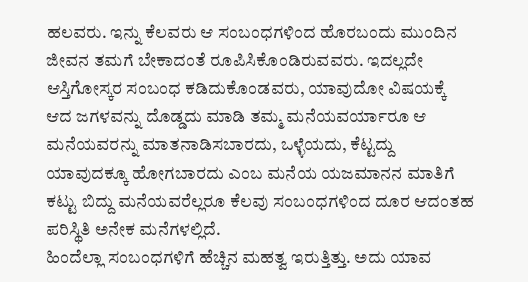ಹಲವರು. ಇನ್ನು ಕೆಲವರು ಆ ಸಂಬಂಧಗಳಿಂದ ಹೊರಬಂದು ಮುಂದಿನ ಜೀವನ ತಮಗೆ ಬೇಕಾದಂತೆ ರೂಪಿಸಿಕೊಂಡಿರುವವರು. ಇದಲ್ಲದೇ ಆಸ್ತಿಗೋಸ್ಕರ ಸಂಬಂಧ ಕಡಿದುಕೊಂಡವರು, ಯಾವುದೋ ವಿಷಯಕ್ಕೆ ಆದ ಜಗಳವನ್ನು ದೊಡ್ಡದು ಮಾಡಿ ತಮ್ಮ ಮನೆಯವರ್ಯಾರೂ ಆ ಮನೆಯವರನ್ನು ಮಾತನಾಡಿಸಬಾರದು, ಒಳ್ಳೆಯದು, ಕೆಟ್ಟದ್ದು ಯಾವುದಕ್ಕೂ ಹೋಗಬಾರದು ಎಂಬ ಮನೆಯ ಯಜಮಾನನ ಮಾತಿಗೆ ಕಟ್ಟು ಬಿದ್ದು ಮನೆಯವರೆಲ್ಲರೂ ಕೆಲವು ಸಂಬಂಧಗಳಿಂದ ದೂರ ಆದಂತಹ ಪರಿಸ್ಥಿತಿ ಅನೇಕ ಮನೆಗಳಲ್ಲಿದೆ.
ಹಿಂದೆಲ್ಲಾ ಸಂಬಂಧಗಳಿಗೆ ಹೆಚ್ಚಿನ ಮಹತ್ವ ಇರುತ್ತಿತ್ತು. ಅದು ಯಾವ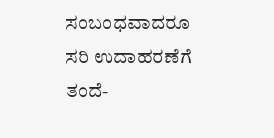ಸಂಬಂಧವಾದರೂ ಸರಿ ಉದಾಹರಣೆಗೆ ತಂದೆ-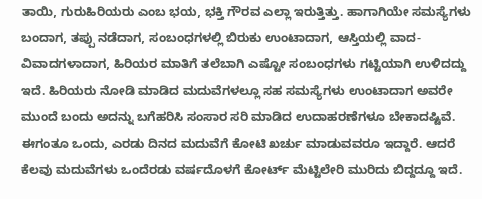ತಾಯಿ, ಗುರುಹಿರಿಯರು ಎಂಬ ಭಯ, ಭಕ್ತಿ ಗೌರವ ಎಲ್ಲಾ ಇರುತ್ತಿತ್ತು. ಹಾಗಾಗಿಯೇ ಸಮಸ್ಯೆಗಳು ಬಂದಾಗ, ತಪ್ಪು ನಡೆದಾಗ, ಸಂಬಂಧಗಳಲ್ಲಿ ಬಿರುಕು ಉಂಟಾದಾಗ, ಆಸ್ತಿಯಲ್ಲಿ ವಾದ-ವಿವಾದಗಳಾದಾಗ, ಹಿರಿಯರ ಮಾತಿಗೆ ತಲೆಬಾಗಿ ಎಷ್ಟೋ ಸಂಬಂಧಗಳು ಗಟ್ಟಿಯಾಗಿ ಉಳಿದದ್ದು ಇದೆ. ಹಿರಿಯರು ನೋಡಿ ಮಾಡಿದ ಮದುವೆಗಳಲ್ಲೂ ಸಹ ಸಮಸ್ಯೆಗಳು ಉಂಟಾದಾಗ ಅವರೇ ಮುಂದೆ ಬಂದು ಅದನ್ನು ಬಗೆಹರಿಸಿ ಸಂಸಾರ ಸರಿ ಮಾಡಿದ ಉದಾಹರಣೆಗಳೂ ಬೇಕಾದಷ್ಟಿವೆ. ಈಗಂತೂ ಒಂದು, ಎರಡು ದಿನದ ಮದುವೆಗೆ ಕೋಟಿ ಖರ್ಚು ಮಾಡುವವರೂ ಇದ್ದಾರೆ. ಆದರೆ ಕೆಲವು ಮದುವೆಗಳು ಒಂದೆರಡು ವರ್ಷದೊಳಗೆ ಕೋರ್ಟ್ ಮೆಟ್ಟಿಲೇರಿ ಮುರಿದು ಬಿದ್ದದ್ದೂ ಇದೆ.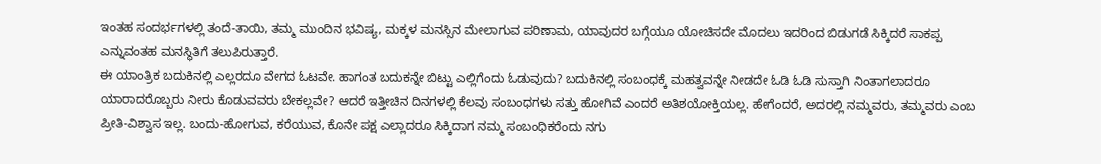ಇಂತಹ ಸಂದರ್ಭಗಳಲ್ಲಿ ತಂದೆ-ತಾಯಿ, ತಮ್ಮ ಮುಂದಿನ ಭವಿಷ್ಯ, ಮಕ್ಕಳ ಮನಸ್ಸಿನ ಮೇಲಾಗುವ ಪರಿಣಾಮ, ಯಾವುದರ ಬಗ್ಗೆಯೂ ಯೋಚಿಸದೇ ಮೊದಲು ಇದರಿಂದ ಬಿಡುಗಡೆ ಸಿಕ್ಕಿದರೆ ಸಾಕಪ್ಪ ಎನ್ನುವಂತಹ ಮನಸ್ಥಿತಿಗೆ ತಲುಪಿರುತ್ತಾರೆ.
ಈ ಯಾಂತ್ರಿಕ ಬದುಕಿನಲ್ಲಿ ಎಲ್ಲರದೂ ವೇಗದ ಓಟವೇ. ಹಾಗಂತ ಬದುಕನ್ನೇ ಬಿಟ್ಟು ಎಲ್ಲಿಗೆಂದು ಓಡುವುದು? ಬದುಕಿನಲ್ಲಿ ಸಂಬಂಧಕ್ಕೆ ಮಹತ್ವವನ್ನೇ ನೀಡದೇ ಓಡಿ ಓಡಿ ಸುಸ್ತಾಗಿ ನಿಂತಾಗಲಾದರೂ ಯಾರಾದರೊಬ್ಬರು ನೀರು ಕೊಡುವವರು ಬೇಕಲ್ಲವೇ? ಆದರೆ ಇತ್ತೀಚಿನ ದಿನಗಳಲ್ಲಿ ಕೆಲವು ಸಂಬಂಧಗಳು ಸತ್ತು ಹೋಗಿವೆ ಎಂದರೆ ಅತಿಶಯೋಕ್ತಿಯಲ್ಲ. ಹೇಗೆಂದರೆ, ಅದರಲ್ಲಿ ನಮ್ಮವರು, ತಮ್ಮವರು ಎಂಬ ಪ್ರೀತಿ-ವಿಶ್ವಾಸ ಇಲ್ಲ. ಬಂದು-ಹೋಗುವ, ಕರೆಯುವ, ಕೊನೇ ಪಕ್ಷ ಎಲ್ಲಾದರೂ ಸಿಕ್ಕಿದಾಗ ನಮ್ಮ ಸಂಬಂಧಿಕರೆಂದು ನಗು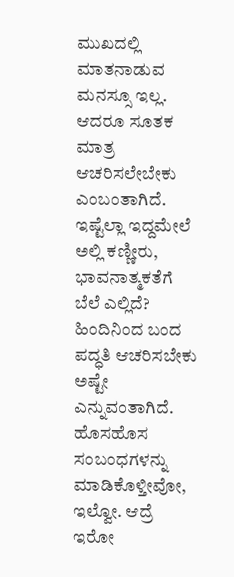ಮುಖದಲ್ಲಿ ಮಾತನಾಡುವ ಮನಸ್ಸೂ ಇಲ್ಲ. ಆದರೂ ಸೂತಕ ಮಾತ್ರ ಆಚರಿಸಲೇಬೇಕು ಎಂಬಂತಾಗಿದೆ. ಇಷ್ಟೆಲ್ಲಾ ಇದ್ದಮೇಲೆ ಅಲ್ಲಿ ಕಣ್ಣೀರು, ಭಾವನಾತ್ಮಕತೆಗೆ ಬೆಲೆ ಎಲ್ಲಿದೆ? ಹಿಂದಿನಿಂದ ಬಂದ ಪದ್ಧತಿ ಆಚರಿಸಬೇಕು ಅಷ್ಟೇ ಎನ್ನುವಂತಾಗಿದೆ.
ಹೊಸಹೊಸ ಸಂಬಂಧಗಳನ್ನು ಮಾಡಿಕೊಳ್ತೀವೋ, ಇಲ್ವೋ. ಆದ್ರೆ ಇರೋ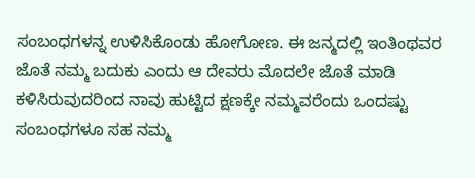ಸಂಬಂಧಗಳನ್ನ ಉಳಿಸಿಕೊಂಡು ಹೋಗೋಣ. ಈ ಜನ್ಮದಲ್ಲಿ ಇಂತಿಂಥವರ ಜೊತೆ ನಮ್ಮ ಬದುಕು ಎಂದು ಆ ದೇವರು ಮೊದಲೇ ಜೊತೆ ಮಾಡಿ ಕಳಿಸಿರುವುದರಿಂದ ನಾವು ಹುಟ್ಟಿದ ಕ್ಷಣಕ್ಕೇ ನಮ್ಮವರೆಂದು ಒಂದಷ್ಟು ಸಂಬಂಧಗಳೂ ಸಹ ನಮ್ಮ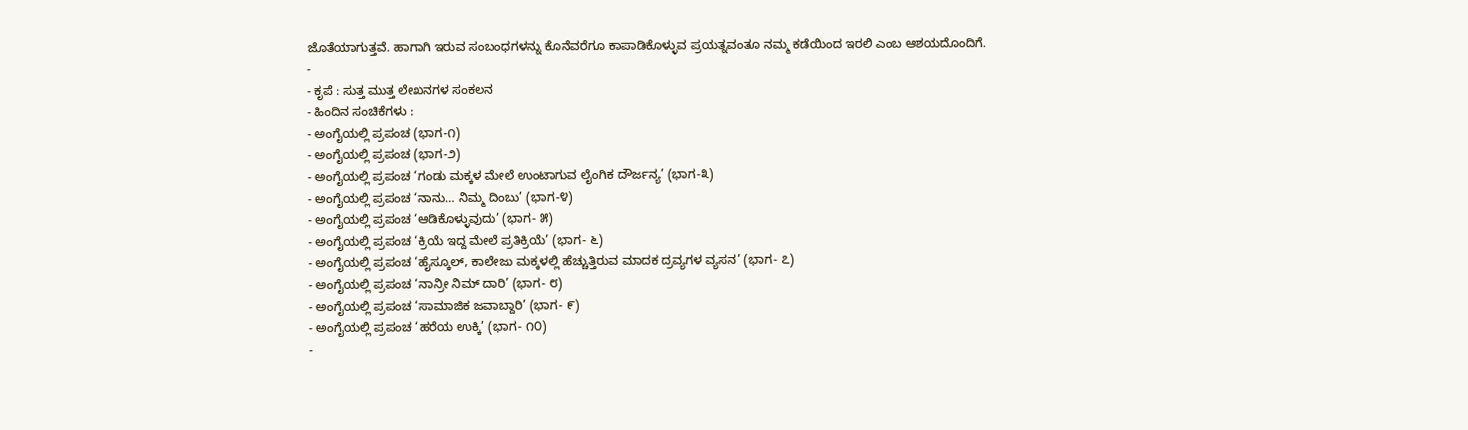ಜೊತೆಯಾಗುತ್ತವೆ. ಹಾಗಾಗಿ ಇರುವ ಸಂಬಂಧಗಳನ್ನು ಕೊನೆವರೆಗೂ ಕಾಪಾಡಿಕೊಳ್ಳುವ ಪ್ರಯತ್ನವಂತೂ ನಮ್ಮ ಕಡೆಯಿಂದ ಇರಲಿ ಎಂಬ ಆಶಯದೊಂದಿಗೆ.
-
- ಕೃಪೆ : ಸುತ್ತ ಮುತ್ತ ಲೇಖನಗಳ ಸಂಕಲನ
- ಹಿಂದಿನ ಸಂಚಿಕೆಗಳು :
- ಅಂಗೈಯಲ್ಲಿ ಪ್ರಪಂಚ (ಭಾಗ-೧)
- ಅಂಗೈಯಲ್ಲಿ ಪ್ರಪಂಚ (ಭಾಗ-೨)
- ಅಂಗೈಯಲ್ಲಿ ಪ್ರಪಂಚ ‘ಗಂಡು ಮಕ್ಕಳ ಮೇಲೆ ಉಂಟಾಗುವ ಲೈಂಗಿಕ ದೌರ್ಜನ್ಯ’ (ಭಾಗ-೩)
- ಅಂಗೈಯಲ್ಲಿ ಪ್ರಪಂಚ ‘ನಾನು… ನಿಮ್ಮ ದಿಂಬು’ (ಭಾಗ-೪)
- ಅಂಗೈಯಲ್ಲಿ ಪ್ರಪಂಚ ‘ಆಡಿಕೊಳ್ಳುವುದು’ (ಭಾಗ- ೫)
- ಅಂಗೈಯಲ್ಲಿ ಪ್ರಪಂಚ ‘ಕ್ರಿಯೆ ಇದ್ದ ಮೇಲೆ ಪ್ರತಿಕ್ರಿಯೆ’ (ಭಾಗ- ೬)
- ಅಂಗೈಯಲ್ಲಿ ಪ್ರಪಂಚ ‘ಹೈಸ್ಕೂಲ್, ಕಾಲೇಜು ಮಕ್ಕಳಲ್ಲಿ ಹೆಚ್ಚುತ್ತಿರುವ ಮಾದಕ ದ್ರವ್ಯಗಳ ವ್ಯಸನ’ (ಭಾಗ- ೭)
- ಅಂಗೈಯಲ್ಲಿ ಪ್ರಪಂಚ ‘ನಾನ್ರೀ ನಿಮ್ ದಾರಿ’ (ಭಾಗ- ೮)
- ಅಂಗೈಯಲ್ಲಿ ಪ್ರಪಂಚ ‘ಸಾಮಾಜಿಕ ಜವಾಬ್ದಾರಿ’ (ಭಾಗ- ೯)
- ಅಂಗೈಯಲ್ಲಿ ಪ್ರಪಂಚ ‘ಹರೆಯ ಉಕ್ಕಿ’ (ಭಾಗ- ೧೦)
-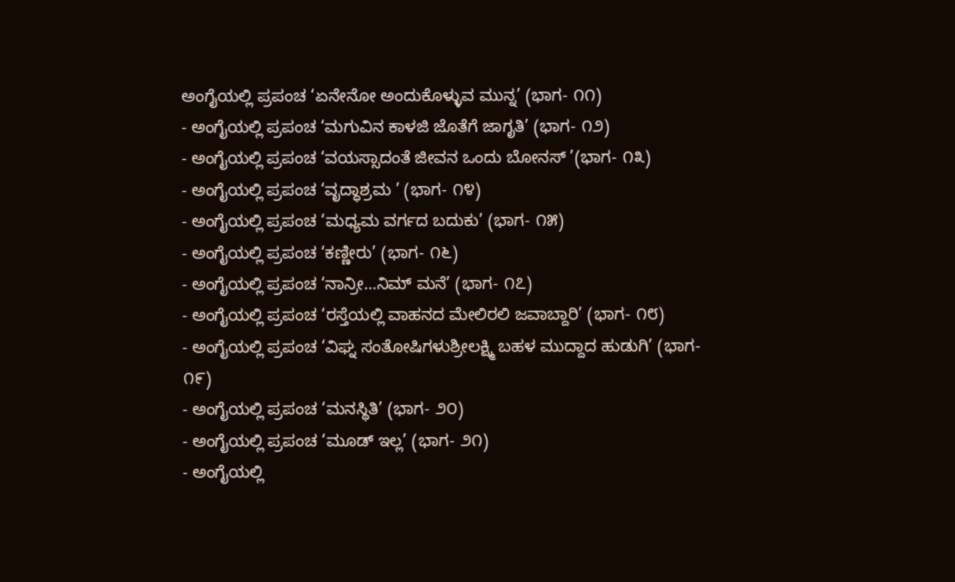ಅಂಗೈಯಲ್ಲಿ ಪ್ರಪಂಚ ‘ಏನೇನೋ ಅಂದುಕೊಳ್ಳುವ ಮುನ್ನ’ (ಭಾಗ- ೧೧)
- ಅಂಗೈಯಲ್ಲಿ ಪ್ರಪಂಚ ‘ಮಗುವಿನ ಕಾಳಜಿ ಜೊತೆಗೆ ಜಾಗೃತಿ’ (ಭಾಗ- ೧೨)
- ಅಂಗೈಯಲ್ಲಿ ಪ್ರಪಂಚ ‘ವಯಸ್ಸಾದಂತೆ ಜೀವನ ಒಂದು ಬೋನಸ್ ’(ಭಾಗ- ೧೩)
- ಅಂಗೈಯಲ್ಲಿ ಪ್ರಪಂಚ ‘ವೃದ್ಧಾಶ್ರಮ ’ (ಭಾಗ- ೧೪)
- ಅಂಗೈಯಲ್ಲಿ ಪ್ರಪಂಚ ‘ಮಧ್ಯಮ ವರ್ಗದ ಬದುಕು’ (ಭಾಗ- ೧೫)
- ಅಂಗೈಯಲ್ಲಿ ಪ್ರಪಂಚ ‘ಕಣ್ಣೀರು’ (ಭಾಗ- ೧೬)
- ಅಂಗೈಯಲ್ಲಿ ಪ್ರಪಂಚ ‘ನಾನ್ರೀ…ನಿಮ್ ಮನೆ’ (ಭಾಗ- ೧೭)
- ಅಂಗೈಯಲ್ಲಿ ಪ್ರಪಂಚ ‘ರಸ್ತೆಯಲ್ಲಿ ವಾಹನದ ಮೇಲಿರಲಿ ಜವಾಬ್ದಾರಿ’ (ಭಾಗ- ೧೮)
- ಅಂಗೈಯಲ್ಲಿ ಪ್ರಪಂಚ ‘ವಿಘ್ನ ಸಂತೋಷಿಗಳುಶ್ರೀಲಕ್ಷ್ಮಿ ಬಹಳ ಮುದ್ದಾದ ಹುಡುಗಿ’ (ಭಾಗ- ೧೯)
- ಅಂಗೈಯಲ್ಲಿ ಪ್ರಪಂಚ ‘ಮನಸ್ಥಿತಿ’ (ಭಾಗ- ೨೦)
- ಅಂಗೈಯಲ್ಲಿ ಪ್ರಪಂಚ ‘ಮೂಡ್ ಇಲ್ಲ’ (ಭಾಗ- ೨೧)
- ಅಂಗೈಯಲ್ಲಿ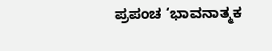ಪ್ರಪಂಚ ‘ಭಾವನಾತ್ಮಕ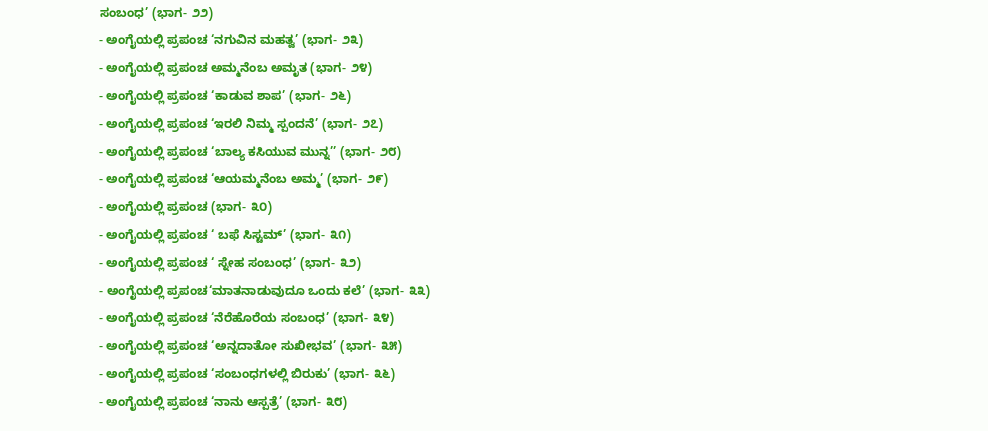ಸಂಬಂಧ’ (ಭಾಗ- ೨೨)
- ಅಂಗೈಯಲ್ಲಿ ಪ್ರಪಂಚ ‘ನಗುವಿನ ಮಹತ್ವ’ (ಭಾಗ- ೨೩)
- ಅಂಗೈಯಲ್ಲಿ ಪ್ರಪಂಚ ಅಮ್ಮನೆಂಬ ಅಮೃತ (ಭಾಗ- ೨೪)
- ಅಂಗೈಯಲ್ಲಿ ಪ್ರಪಂಚ ‘ಕಾಡುವ ಶಾಪ’ (ಭಾಗ- ೨೬)
- ಅಂಗೈಯಲ್ಲಿ ಪ್ರಪಂಚ ‘ಇರಲಿ ನಿಮ್ಮ ಸ್ಪಂದನೆ’ (ಭಾಗ- ೨೭)
- ಅಂಗೈಯಲ್ಲಿ ಪ್ರಪಂಚ ‘ಬಾಲ್ಯ ಕಸಿಯುವ ಮುನ್ನ’’ (ಭಾಗ- ೨೮)
- ಅಂಗೈಯಲ್ಲಿ ಪ್ರಪಂಚ ‘ಆಯಮ್ಮನೆಂಬ ಅಮ್ಮ’ (ಭಾಗ- ೨೯)
- ಅಂಗೈಯಲ್ಲಿ ಪ್ರಪಂಚ (ಭಾಗ- ೩೦)
- ಅಂಗೈಯಲ್ಲಿ ಪ್ರಪಂಚ ‘ ಬಫೆ ಸಿಸ್ಟಮ್’ (ಭಾಗ- ೩೧)
- ಅಂಗೈಯಲ್ಲಿ ಪ್ರಪಂಚ ‘ ಸ್ನೇಹ ಸಂಬಂಧ’ (ಭಾಗ- ೩೨)
- ಅಂಗೈಯಲ್ಲಿ ಪ್ರಪಂಚ‘ಮಾತನಾಡುವುದೂ ಒಂದು ಕಲೆ’ (ಭಾಗ- ೩೩)
- ಅಂಗೈಯಲ್ಲಿ ಪ್ರಪಂಚ ‘ನೆರೆಹೊರೆಯ ಸಂಬಂಧ’ (ಭಾಗ- ೩೪)
- ಅಂಗೈಯಲ್ಲಿ ಪ್ರಪಂಚ ‘ಅನ್ನದಾತೋ ಸುಖೀಭವ’ (ಭಾಗ- ೩೫)
- ಅಂಗೈಯಲ್ಲಿ ಪ್ರಪಂಚ ‘ಸಂಬಂಧಗಳಲ್ಲಿ ಬಿರುಕು’ (ಭಾಗ- ೩೬)
- ಅಂಗೈಯಲ್ಲಿ ಪ್ರಪಂಚ ‘ನಾನು ಆಸ್ಪತ್ರೆ’ (ಭಾಗ- ೩೮)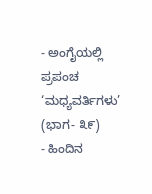- ಅಂಗೈಯಲ್ಲಿ ಪ್ರಪಂಚ ‘ಮಧ್ಯವರ್ತಿಗಳು’ (ಭಾಗ- ೩೯)
- ಹಿಂದಿನ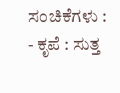ಸಂಚಿಕೆಗಳು :
- ಕೃಪೆ : ಸುತ್ತ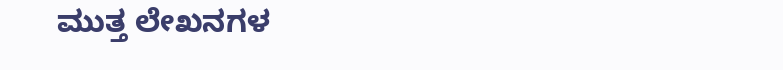ಮುತ್ತ ಲೇಖನಗಳ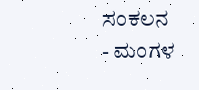ಸಂಕಲನ
- ಮಂಗಳ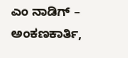ಎಂ ನಾಡಿಗ್ – ಅಂಕಣಕಾರ್ತಿ,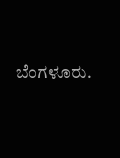ಬೆಂಗಳೂರು.